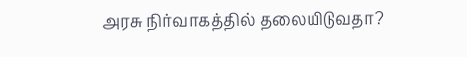அரசு நிர்வாகத்தில் தலையிடுவதா?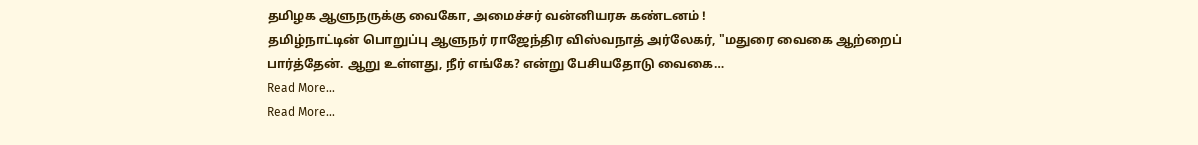தமிழக ஆளுநருக்கு வைகோ, அமைச்சர் வன்னியரசு கண்டனம் !
தமிழ்நாட்டின் பொறுப்பு ஆளுநர் ராஜேந்திர விஸ்வநாத் அர்லேகர், "மதுரை வைகை ஆற்றைப் பார்த்தேன். ஆறு உள்ளது, நீர் எங்கே? என்று பேசியதோடு வைகை…
Read More...
Read More...